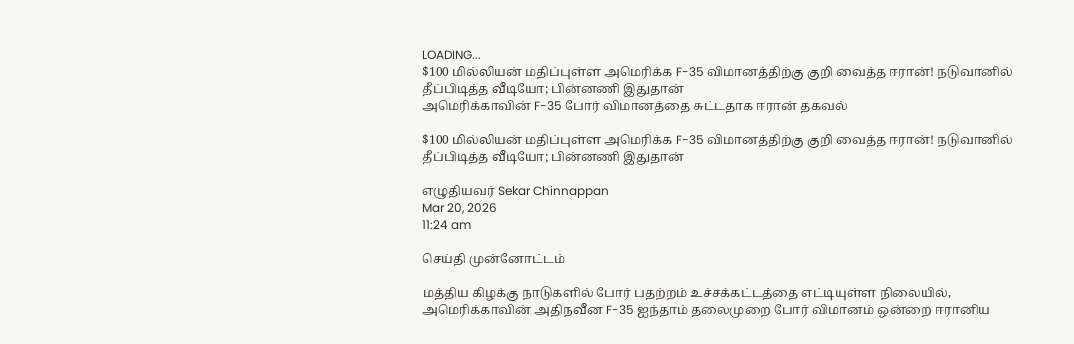LOADING...
$100 மில்லியன் மதிப்புள்ள அமெரிக்க F-35 விமானத்திற்கு குறி வைத்த ஈரான்! நடுவானில் தீப்பிடித்த வீடியோ; பின்னணி இதுதான்
அமெரிக்காவின் F-35 போர் விமானத்தை சுட்டதாக ஈரான் தகவல்

$100 மில்லியன் மதிப்புள்ள அமெரிக்க F-35 விமானத்திற்கு குறி வைத்த ஈரான்! நடுவானில் தீப்பிடித்த வீடியோ; பின்னணி இதுதான்

எழுதியவர் Sekar Chinnappan
Mar 20, 2026
11:24 am

செய்தி முன்னோட்டம்

மத்திய கிழக்கு நாடுகளில் போர் பதற்றம் உச்சக்கட்டத்தை எட்டியுள்ள நிலையில், அமெரிக்காவின் அதிநவீன F-35 ஐந்தாம் தலைமுறை போர் விமானம் ஒன்றை ஈரானிய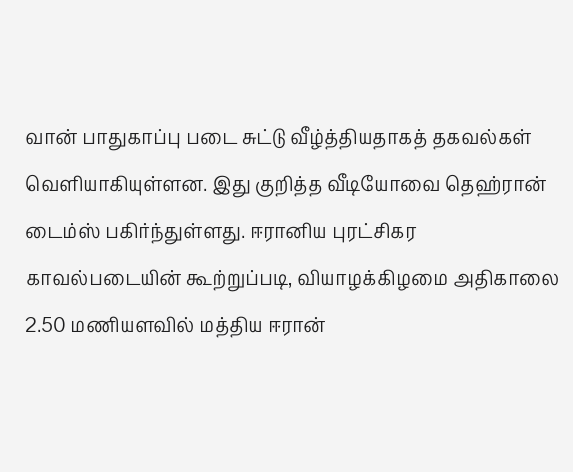வான் பாதுகாப்பு படை சுட்டு வீழ்த்தியதாகத் தகவல்கள் வெளியாகியுள்ளன. இது குறித்த வீடியோவை தெஹ்ரான் டைம்ஸ் பகிர்ந்துள்ளது. ஈரானிய புரட்சிகர காவல்படையின் கூற்றுப்படி, வியாழக்கிழமை அதிகாலை 2.50 மணியளவில் மத்திய ஈரான்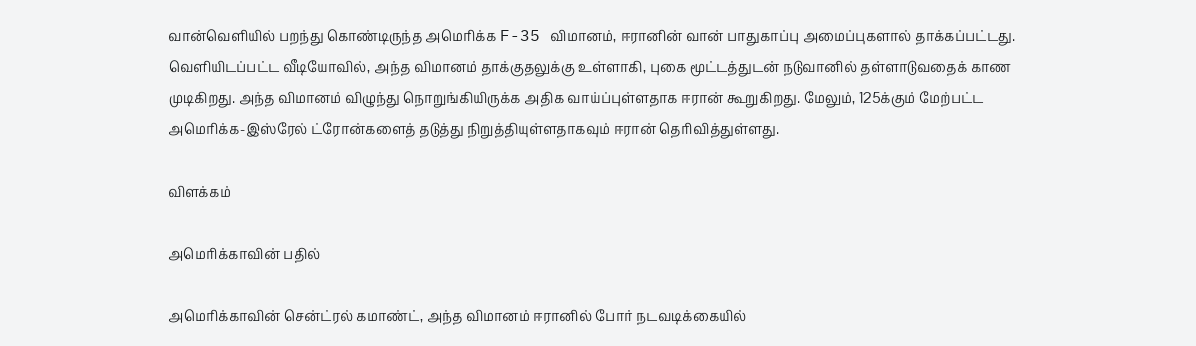வான்வெளியில் பறந்து கொண்டிருந்த அமெரிக்க F-35 விமானம், ஈரானின் வான் பாதுகாப்பு அமைப்புகளால் தாக்கப்பட்டது. வெளியிடப்பட்ட வீடியோவில், அந்த விமானம் தாக்குதலுக்கு உள்ளாகி, புகை மூட்டத்துடன் நடுவானில் தள்ளாடுவதைக் காண முடிகிறது. அந்த விமானம் விழுந்து நொறுங்கியிருக்க அதிக வாய்ப்புள்ளதாக ஈரான் கூறுகிறது. மேலும், 125க்கும் மேற்பட்ட அமெரிக்க-இஸ்ரேல் ட்ரோன்களைத் தடுத்து நிறுத்தியுள்ளதாகவும் ஈரான் தெரிவித்துள்ளது.

விளக்கம்

அமெரிக்காவின் பதில்

அமெரிக்காவின் சென்ட்ரல் கமாண்ட், அந்த விமானம் ஈரானில் போர் நடவடிக்கையில்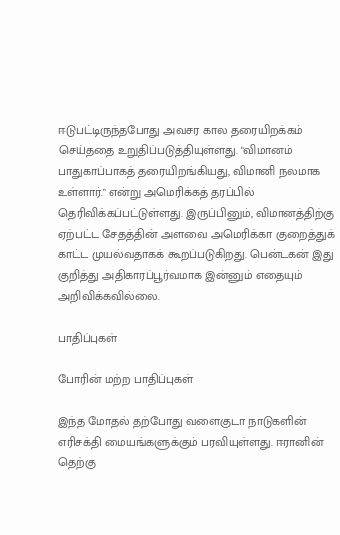ஈடுபட்டிருந்தபோது அவசர கால தரையிறக்கம் செய்ததை உறுதிப்படுத்தியுள்ளது. "விமானம் பாதுகாப்பாகத் தரையிறங்கியது, விமானி நலமாக உள்ளார்." என்று அமெரிக்கத் தரப்பில் தெரிவிக்கப்பட்டுள்ளது. இருப்பினும், விமானத்திற்கு ஏற்பட்ட சேதத்தின் அளவை அமெரிக்கா குறைத்துக் காட்ட முயல்வதாகக் கூறப்படுகிறது. பென்டகன் இது குறித்து அதிகாரப்பூர்வமாக இன்னும் எதையும் அறிவிக்கவில்லை.

பாதிப்புகள்

போரின் மற்ற பாதிப்புகள்

இந்த மோதல் தற்போது வளைகுடா நாடுகளின் எரிசக்தி மையங்களுக்கும் பரவியுள்ளது. ஈரானின் தெற்கு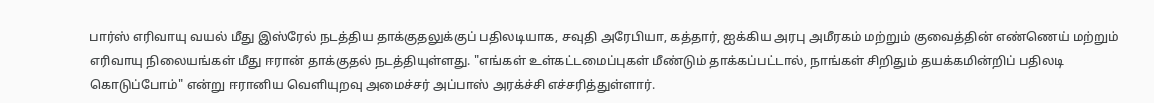பார்ஸ் எரிவாயு வயல் மீது இஸ்ரேல் நடத்திய தாக்குதலுக்குப் பதிலடியாக, சவுதி அரேபியா, கத்தார், ஐக்கிய அரபு அமீரகம் மற்றும் குவைத்தின் எண்ணெய் மற்றும் எரிவாயு நிலையங்கள் மீது ஈரான் தாக்குதல் நடத்தியுள்ளது. "எங்கள் உள்கட்டமைப்புகள் மீண்டும் தாக்கப்பட்டால், நாங்கள் சிறிதும் தயக்கமின்றிப் பதிலடி கொடுப்போம்" என்று ஈரானிய வெளியுறவு அமைச்சர் அப்பாஸ் அரக்ச்சி எச்சரித்துள்ளார்.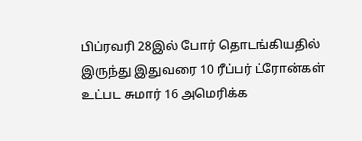பிப்ரவரி 28இல் போர் தொடங்கியதில் இருந்து இதுவரை 10 ரீப்பர் ட்ரோன்கள் உட்பட சுமார் 16 அமெரிக்க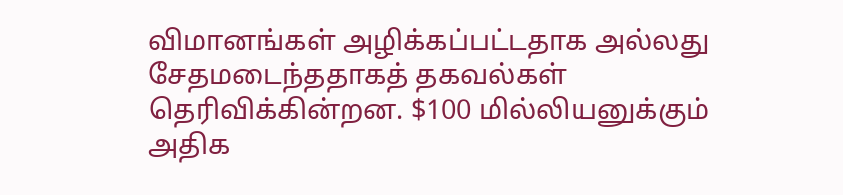விமானங்கள் அழிக்கப்பட்டதாக அல்லது சேதமடைந்ததாகத் தகவல்கள் தெரிவிக்கின்றன. $100 மில்லியனுக்கும் அதிக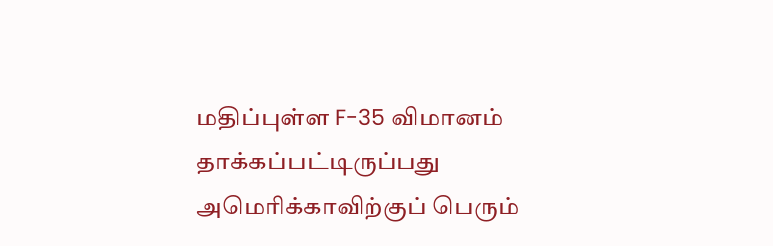மதிப்புள்ள F-35 விமானம் தாக்கப்பட்டிருப்பது அமெரிக்காவிற்குப் பெரும்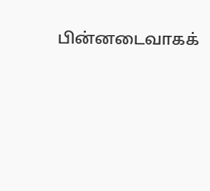பின்னடைவாகக்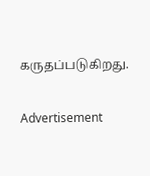கருதப்படுகிறது.

Advertisement